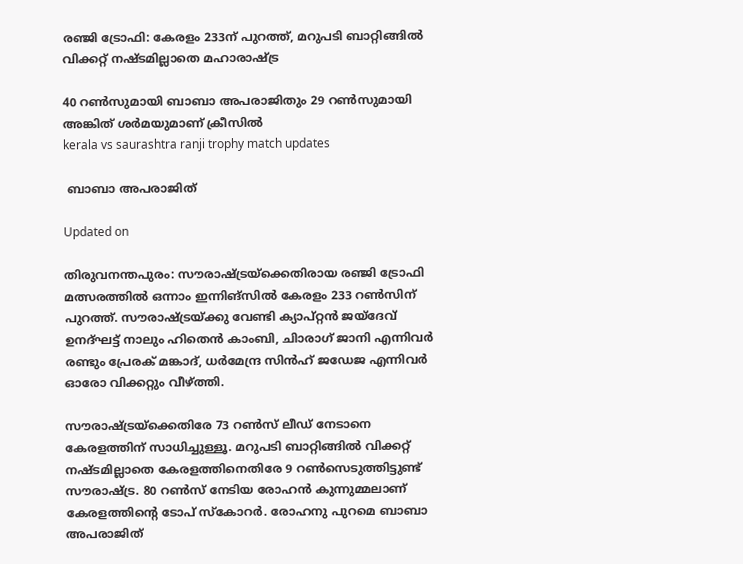രഞ്ജി ട്രോഫി: കേരളം 233ന് പുറത്ത്, മറുപടി ബാറ്റിങ്ങിൽ വിക്കറ്റ് നഷ്ടമില്ലാതെ മഹാരാഷ്ട്ര

40 റൺസുമായി ബാബാ അപരാജിതും 29 റൺസുമായി അങ്കിത് ശർമയുമാണ് ക്രീസിൽ
kerala vs saurashtra ranji trophy match updates

 ബാബാ അപരാജിത്

Updated on

തിരുവനന്തപുരം: സൗരാഷ്ട്രയ്ക്കെതിരായ രഞ്ജി ട്രോഫി മത്സരത്തിൽ ഒന്നാം ഇന്നിങ്സിൽ കേരളം 233 റൺസിന് പുറത്ത്. സൗരാഷ്ട്രയ്ക്കു വേണ്ടി ക‍്യാപ്റ്റൻ ജയ്ദേവ് ഉനദ്ഘട്ട് നാലും ഹിതെൻ കാംബി, ചിാരാഗ് ജാനി എന്നിവർ രണ്ടും പ്രേരക് മങ്കാദ്, ധർമേന്ദ്ര സിൻഹ് ജഡേജ എന്നിവർ ഓരോ വിക്കറ്റും വീഴ്ത്തി.

സൗരാഷ്ട്രയ്ക്കെതിരേ 73 റൺസ് ലീഡ് നേടാനെ കേരളത്തിന് സാധിച്ചുള്ളൂ. മറുപടി ബാറ്റിങ്ങിൽ വിക്കറ്റ് നഷ്ടമില്ലാതെ കേരളത്തിനെതിരേ 9 റൺസെടുത്തിട്ടുണ്ട് സൗരാഷ്ട്ര. 80 റൺസ് നേടിയ രോഹൻ കുന്നുമ്മലാണ് കേരളത്തിന്‍റെ ടോപ് സ്കോറർ. രോഹനു പുറമെ ബാബാ അപരാജിത്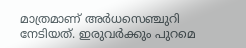മാത്രമാണ് അർധസെഞ്ചുറി നേടിയത്. ഇരുവർക്കും പുറമെ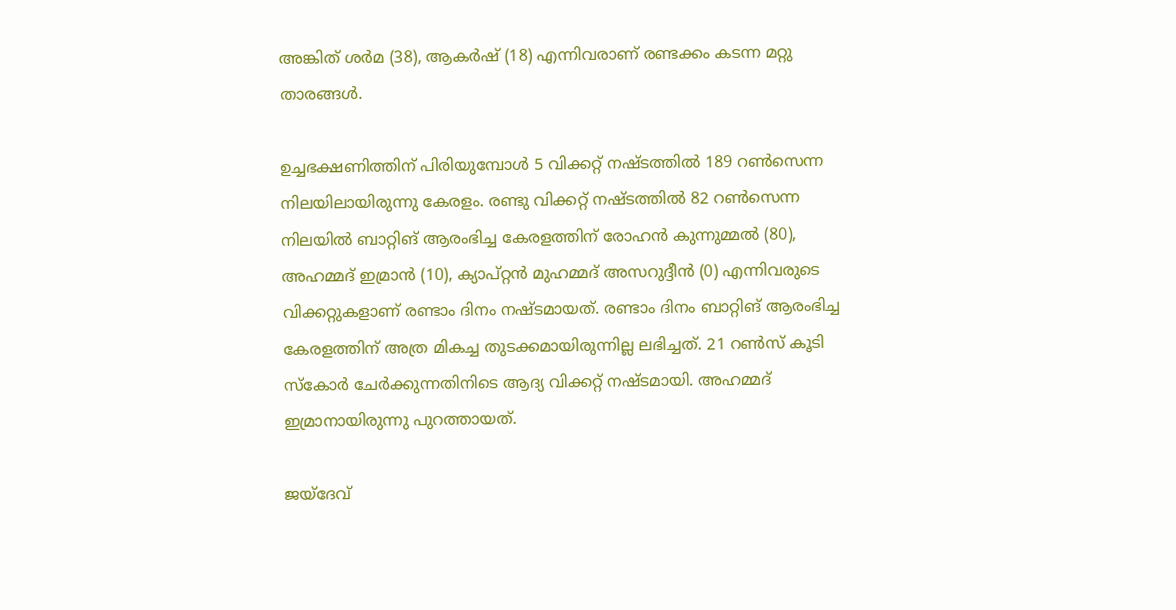അങ്കിത് ശർമ (38), ആകർഷ് (18) എന്നിവരാണ് രണ്ടക്കം കടന്ന മറ്റു താരങ്ങൾ.

ഉച്ചഭക്ഷണിത്തിന് പിരിയുമ്പോൾ 5 വിക്കറ്റ് നഷ്ടത്തിൽ 189 റൺ‌സെന്ന നിലയിലായിരുന്നു കേരളം. രണ്ടു വിക്കറ്റ് നഷ്ടത്തിൽ 82 റൺസെന്ന നിലയിൽ ബാറ്റിങ് ആരംഭിച്ച കേരളത്തിന് രോഹൻ കുന്നുമ്മൽ (80), അഹമ്മദ് ഇമ്രാൻ (10), ക‍്യാപ്റ്റൻ മുഹമ്മദ് അസറുദ്ദീൻ (0) എന്നിവരുടെ വിക്കറ്റുകളാണ് രണ്ടാം ദിനം നഷ്ടമായത്. രണ്ടാം ദിനം ബാറ്റിങ് ആരംഭിച്ച കേരളത്തിന് അത്ര മികച്ച തുടക്കമായിരുന്നില്ല ലഭിച്ചത്. 21 റൺസ് കൂടി സ്കോർ ചേർക്കുന്നതിനിടെ ആദ‍്യ വിക്കറ്റ് നഷ്ടമായി. അഹമ്മദ് ഇമ്രാനായിരുന്നു പുറത്തായത്.

ജയ്ദേവ്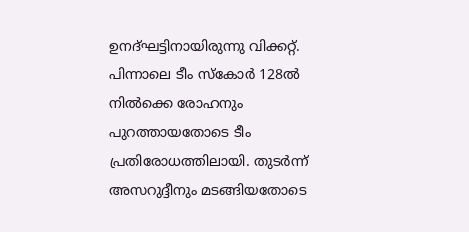ഉനദ്ഘട്ടിനായിരുന്നു വിക്കറ്റ്. പിന്നാലെ ടീം സ്കോർ 128ൽ നിൽക്കെ രോഹനും പുറത്തായതോടെ ടീം പ്രതിരോധത്തിലായി. തുടർന്ന് അസറുദ്ദീനും മടങ്ങിയതോടെ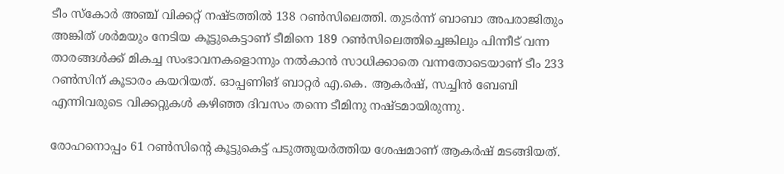ടീം സ്കോർ അഞ്ച് വിക്കറ്റ് നഷ്ടത്തിൽ 138 റൺസിലെത്തി. തുടർന്ന് ബാബാ അപരാജിതും അങ്കിത് ശർമയും നേടിയ കൂട്ടുകെട്ടാണ് ടീമിനെ 189 റൺസിലെത്തിച്ചെങ്കിലും പിന്നീട് വന്ന താരങ്ങൾക്ക് മികച്ച സംഭാവനകളൊന്നും നൽകാൻ സാധിക്കാതെ വന്നതോടെയാണ് ടീം 233 റൺസിന് കൂടാരം കയറിയത്. ഓപ്പണിങ് ബാറ്റർ എ.കെ. ആകർഷ്, സച്ചിൻ ബേബി എന്നിവരുടെ വിക്കറ്റുകൾ കഴിഞ്ഞ ദിവസം തന്നെ ടീമിനു നഷ്ടമായിരുന്നു.

രോഹനൊപ്പം 61 റൺസിന്‍റെ കൂട്ടുകെട്ട് പടുത്തുയർത്തിയ ശേഷമാണ് ആകർഷ് മടങ്ങിയത്.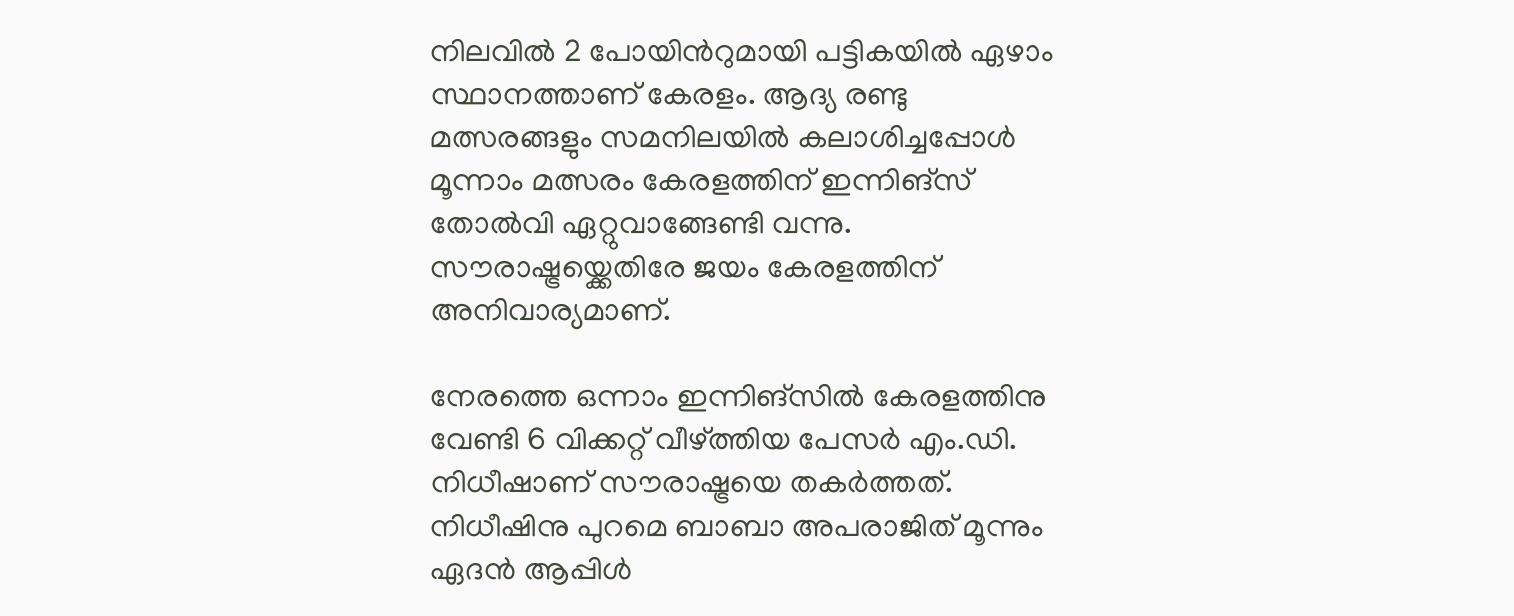നിലവിൽ 2 പോയിന്‍റുമായി പട്ടികയിൽ ഏഴാം സ്ഥാനത്താണ് കേരളം. ആദ‍്യ രണ്ടു മത്സരങ്ങളും സമനിലയിൽ കലാശിച്ചപ്പോൾ മൂന്നാം മത്സരം കേരളത്തിന് ഇന്നിങ്സ് തോൽവി ഏറ്റുവാങ്ങേണ്ടി വന്നു. സൗരാഷ്ട്രയ്ക്കെതിരേ ജയം കേരളത്തിന് അനിവാര‍്യമാണ്.

നേരത്തെ ഒന്നാം ഇന്നിങ്സിൽ കേരളത്തിനു വേണ്ടി 6 വിക്കറ്റ് വീഴ്ത്തിയ പേസർ എം.ഡി. നിധീഷാണ് സൗരാഷ്ട്രയെ തകർത്തത്. നിധീഷിനു പുറമെ ബാബാ അപരാജിത് മൂന്നും ഏദൻ ആപ്പിൾ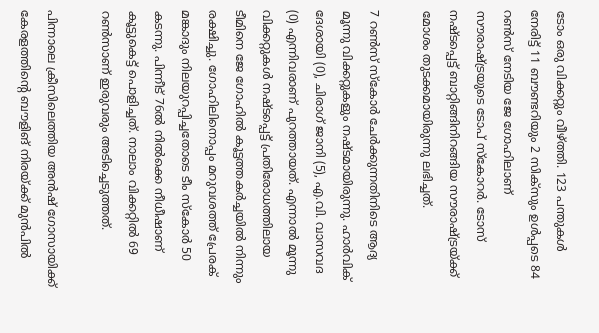ടോം ഒരു വിക്കറ്റും വീഴ്ത്തി. 123 പന്തുകൾ നേരിട്ട് 11 ബൗണ്ടറിയും 2 സിക്സും ഉൾപ്പടെ 84 റൺസ് നേടിയ ജേ ഗോഹിലാണ് സൗരാഷ്ട്രയുടെ ടോപ് സ്കോറർ. ടോസ് നഷ്ടപ്പെട്ട് ബാറ്റിങ്ങിനിറങ്ങിയ സൗരാഷ്ട്രയ്ക്ക് മോശം തുടക്കമായിരുന്നു ലഭിച്ചത്.

7 റൺസ് സ്കോർ ചേർക്കുന്നതിനിടെ ആദ‍്യ മൂന്നു വിക്കറ്റുകളും നഷ്ടമായിരുന്നു. ഹാർവിക് ദേശായി (0), ചിരാഗ് ജാനി (5), എ.വി. വാസവദ (0) എന്നിവരാണ് പുറത്തായത്. എന്നാൽ മൂന്നു വിക്കറ്റുകൾ നഷ്ടപ്പെട്ട് പ്രതിരോധത്തിലായ ടീമിനെ ജേ ഗോഹിൽ കൂട്ടത്തകർച്ചയിൽ നിന്നും രക്ഷിച്ചു. ഗോഹിലിനൊപ്പം മറുവശത്ത് പ്രേരക് മങ്കാദും നിലയുറപ്പിച്ചതോടെ ടീം സ്കോർ 50 കടന്നു. പിന്നീട് 76ൽ നിൽക്കെ നീധീഷാണ് കൂട്ടുകെട്ട് പൊളിച്ചത്. നാലാം വിക്കറ്റിൽ 69 റൺസാണ് ഇരുവരും അടിച്ചെടുത്തത്.

പിന്നാലെ ക്രീസിലെത്തിയ അൻഷ് ഗോസായിക്ക് കേരളത്തിന്‍റെ ബൗളിങ് നിരയ്ക്ക് മുൻപിൽ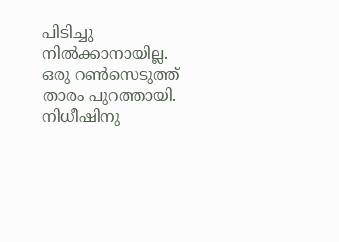പിടിച്ചു നിൽക്കാനായില്ല. ഒരു റൺസെടുത്ത് താരം പുറത്തായി. നിധീഷിനു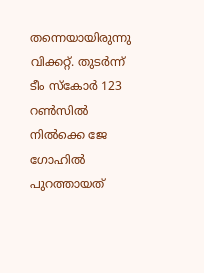തന്നെയായിരുന്നു വിക്കറ്റ്. തുടർന്ന് ടീം സ്കോർ 123 റൺസിൽ നിൽക്കെ ജേ ഗോഹിൽ പുറത്തായത്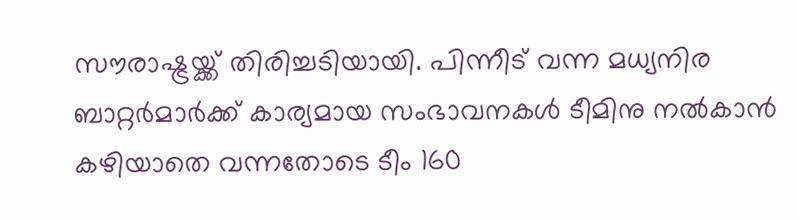സൗരാഷ്ട്രയ്ക്ക് തിരിച്ചടിയായി. പിന്നീട് വന്ന മധ‍്യനിര ബാറ്റർമാർക്ക് കാര‍്യമായ സംഭാവനകൾ ടീമിനു നൽകാൻ കഴിയാതെ വന്നതോടെ ടീം 160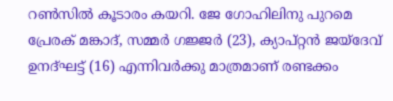റൺസിൽ കൂടാരം കയറി. ജേ ഗോഹിലിനു പുറമെ പ്രേരക് മങ്കാദ്, സമ്മർ ഗജ്ജർ (23), ക‍്യാപ്റ്റൻ ജയ്ദേവ് ഉനദ്ഘട്ട് (16) എന്നിവർക്കു മാത്രമാണ് രണ്ടക്കം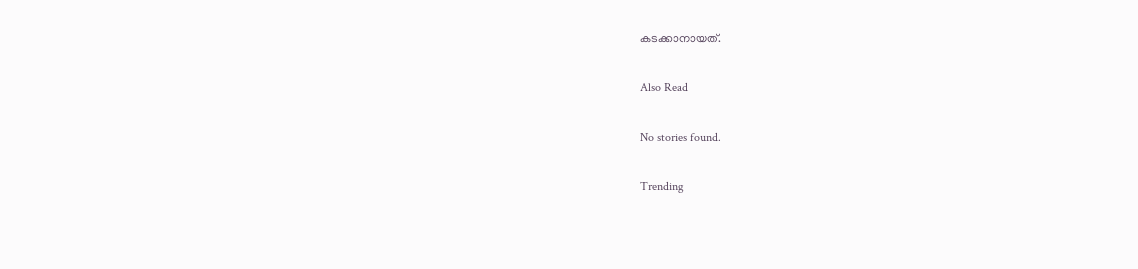കടക്കാനായത്.

Also Read

No stories found.

Trending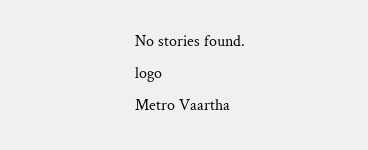No stories found.
logo
Metro Vaartha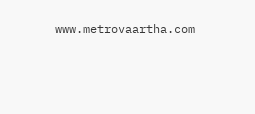www.metrovaartha.com